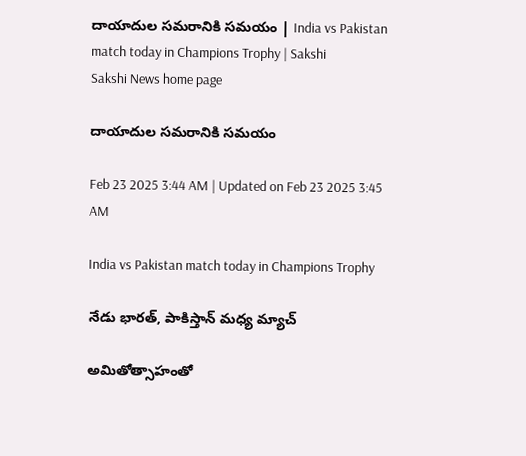దాయాదుల సమరానికి సమయం | India vs Pakistan match today in Champions Trophy | Sakshi
Sakshi News home page

దాయాదుల సమరానికి సమయం

Feb 23 2025 3:44 AM | Updated on Feb 23 2025 3:45 AM

India vs Pakistan match today in Champions Trophy

నేడు భారత్, పాకిస్తాన్‌ మధ్య మ్యాచ్‌

అమితోత్సాహంతో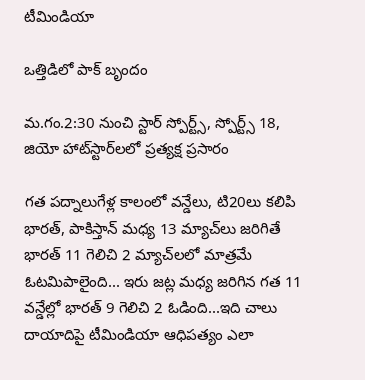టీమిండియా

ఒత్తిడిలో పాక్‌ బృందం

మ.గం.2:30 నుంచి స్టార్‌ స్పోర్ట్స్, స్పోర్ట్స్‌ 18, జియో హాట్‌స్టార్‌లలో ప్రత్యక్ష ప్రసారం

గత పద్నాలుగేళ్ల కాలంలో వన్డేలు, టి20లు కలిపి భారత్, పాకిస్తాన్‌ మధ్య 13 మ్యాచ్‌లు జరిగితే భారత్‌ 11 గెలిచి 2 మ్యాచ్‌లలో మాత్రమే ఓటమిపాలైంది... ఇరు జట్ల మధ్య జరిగిన గత 11 వన్డేల్లో భారత్‌ 9 గెలిచి 2 ఓడింది...ఇది చాలు దాయాదిపై టీమిండియా ఆధిపత్యం ఎలా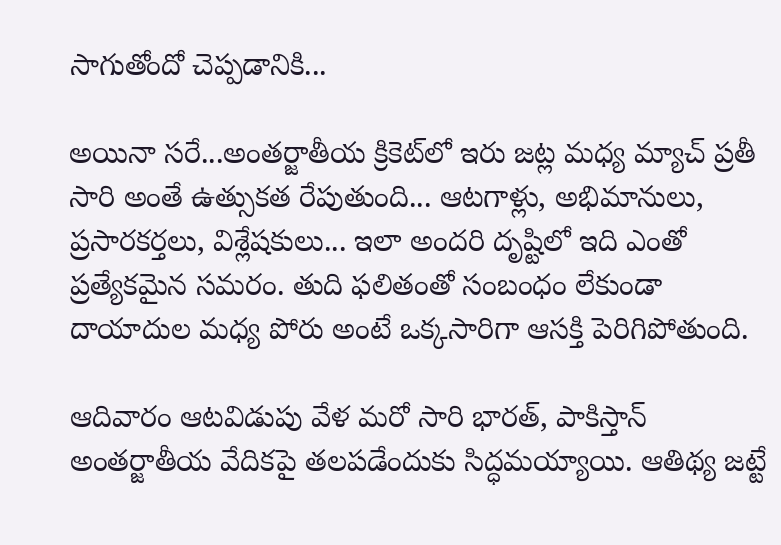సాగుతోందో చెప్పడానికి...

అయినా సరే...అంతర్జాతీయ క్రికెట్‌లో ఇరు జట్ల మధ్య మ్యాచ్‌ ప్రతీ సారి అంతే ఉత్సుకత రేపుతుంది... ఆటగాళ్లు, అభిమానులు, ప్రసారకర్తలు, విశ్లేషకులు... ఇలా అందరి దృష్టిలో ఇది ఎంతో ప్రత్యేకమైన సమరం. తుది ఫలితంతో సంబంధం లేకుండా దాయాదుల మధ్య పోరు అంటే ఒక్కసారిగా ఆసక్తి పెరిగిపోతుంది.

ఆదివారం ఆటవిడుపు వేళ మరో సారి భారత్, పాకిస్తాన్‌ అంతర్జాతీయ వేదికపై తలపడేందుకు సిద్ధమయ్యాయి. ఆతిథ్య జట్టే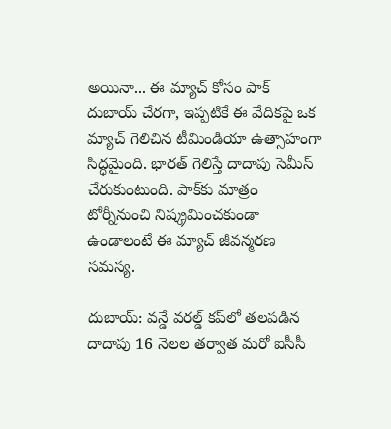అయినా... ఈ మ్యాచ్‌ కోసం పాక్‌ దుబాయ్‌ చేరగా, ఇప్పటికే ఈ వేదికపై ఒక మ్యాచ్‌ గెలిచిన టీమిండియా ఉత్సాహంగా సిద్ధమైంది. భారత్‌ గెలిస్తే దాదాపు సెమీస్‌ చేరుకుంటుంది. పాక్‌కు మాత్రం టోర్నీనుంచి నిష్క్రమించకుండా ఉండాలంటే ఈ మ్యాచ్‌ జీవన్మరణ సమస్య.

దుబాయ్‌: వన్డే వరల్డ్‌ కప్‌లో తలపడిన దాదాపు 16 నెలల తర్వాత మరో ఐసీసీ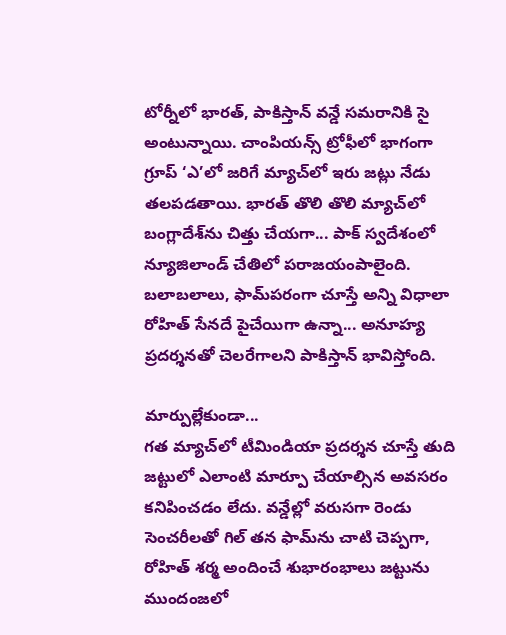టోర్నీలో భారత్, పాకిస్తాన్‌ వన్డే సమరానికి సై అంటున్నాయి. చాంపియన్స్‌ ట్రోఫీలో భాగంగా గ్రూప్‌ ‘ఎ’లో జరిగే మ్యాచ్‌లో ఇరు జట్లు నేడు తలపడతాయి. భారత్‌ తొలి తొలి మ్యాచ్‌లో బంగ్లాదేశ్‌ను చిత్తు చేయగా... పాక్‌ స్వదేశంలో న్యూజిలాండ్‌ చేతిలో పరాజయంపాలైంది. బలాబలాలు, ఫామ్‌పరంగా చూస్తే అన్ని విధాలా రోహిత్‌ సేనదే పైచేయిగా ఉన్నా... అనూహ్య ప్రదర్శనతో చెలరేగాలని పాకిస్తాన్‌ భావిస్తోంది.

మార్పుల్లేకుండా...
గత మ్యాచ్‌లో టీమిండియా ప్రదర్శన చూస్తే తుది జట్టులో ఎలాంటి మార్పూ చేయాల్సిన అవసరం కనిపించడం లేదు. వన్డేల్లో వరుసగా రెండు సెంచరీలతో గిల్‌ తన ఫామ్‌ను చాటి చెప్పగా, రోహిత్‌ శర్మ అందించే శుభారంభాలు జట్టును ముందంజలో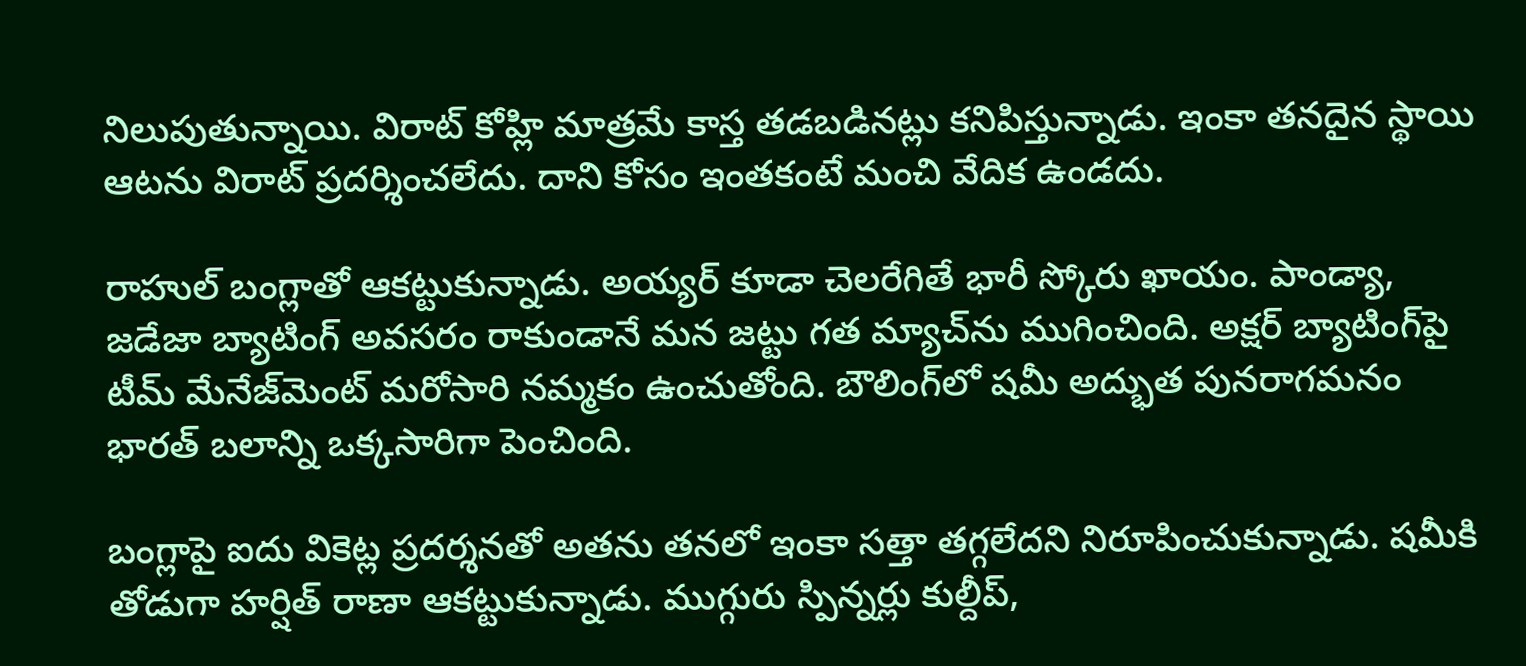నిలుపుతున్నాయి. విరాట్‌ కోహ్లి మాత్రమే కాస్త తడబడినట్లు కనిపిస్తున్నాడు. ఇంకా తనదైన స్థాయి ఆటను విరాట్‌ ప్రదర్శించలేదు. దాని కోసం ఇంతకంటే మంచి వేదిక ఉండదు.

రాహుల్‌ బంగ్లాతో ఆకట్టుకున్నాడు. అయ్యర్‌ కూడా చెలరేగితే భారీ స్కోరు ఖాయం. పాండ్యా, జడేజా బ్యాటింగ్‌ అవసరం రాకుండానే మన జట్టు గత మ్యాచ్‌ను ముగించింది. అక్షర్‌ బ్యాటింగ్‌పై టీమ్‌ మేనేజ్‌మెంట్‌ మరోసారి నమ్మకం ఉంచుతోంది. బౌలింగ్‌లో షమీ అద్భుత పునరాగమనం భారత్‌ బలాన్ని ఒక్కసారిగా పెంచింది.

బంగ్లాపై ఐదు వికెట్ల ప్రదర్శనతో అతను తనలో ఇంకా సత్తా తగ్గలేదని నిరూపించుకున్నాడు. షమీకి తోడుగా హర్షిత్‌ రాణా ఆకట్టుకున్నాడు. ముగ్గురు స్పిన్నర్లు కుల్దీప్,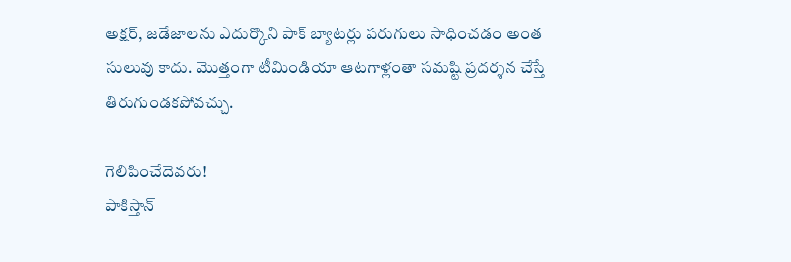అక్షర్, జడేజాలను ఎదుర్కొని పాక్‌ బ్యాటర్లు పరుగులు సాధించడం అంత సులువు కాదు. మొత్తంగా టీమిండియా ఆటగాళ్లంతా సమష్టి ప్రదర్శన చేస్తే తిరుగుండకపోవచ్చు.

గెలిపించేదెవరు!
పాకిస్తాన్‌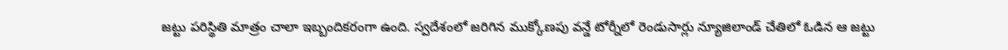జట్టు పరిస్థితి మాత్రం చాలా ఇబ్బందికరంగా ఉంది. స్వదేశంలో జరిగిన ముక్కోణపు వన్డే టోర్నీలో రెండుసార్లు న్యూజిలాండ్‌ చేతిలో ఓడిన ఆ జట్టు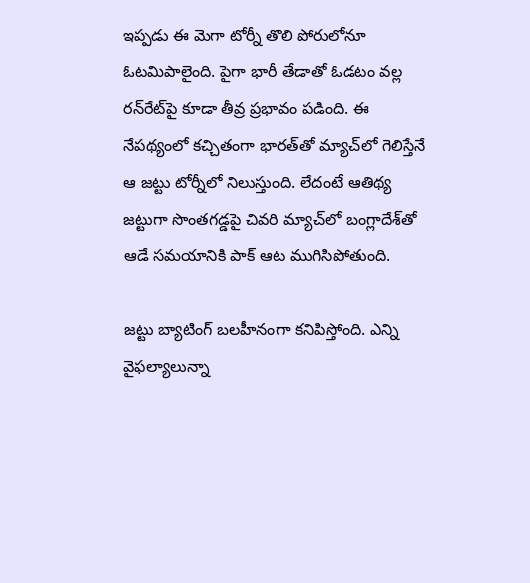ఇప్పడు ఈ మెగా టోర్నీ తొలి పోరులోనూ ఓటమిపాలైంది. పైగా భారీ తేడాతో ఓడటం వల్ల రన్‌రేట్‌పై కూడా తీవ్ర ప్రభావం పడింది. ఈ నేపథ్యంలో కచ్చితంగా భారత్‌తో మ్యాచ్‌లో గెలిస్తేనే ఆ జట్టు టోర్నీలో నిలుస్తుంది. లేదంటే ఆతిథ్య జట్టుగా సొంతగడ్డపై చివరి మ్యాచ్‌లో బంగ్లాదేశ్‌తో ఆడే సమయానికి పాక్‌ ఆట ముగిసిపోతుంది.

జట్టు బ్యాటింగ్‌ బలహీనంగా కనిపిస్తోంది. ఎన్ని వైఫల్యాలున్నా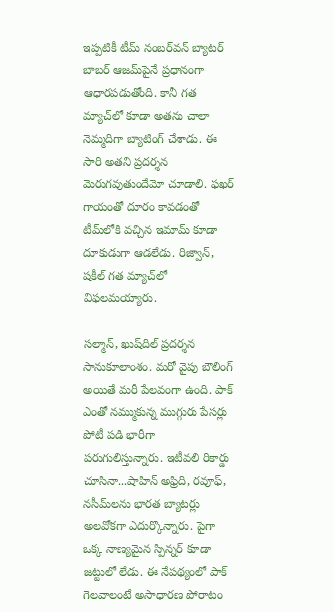ఇప్పటికీ టీమ్‌ నంబర్‌వన్‌ బ్యాటర్‌ బాబర్‌ ఆజమ్‌పైనే ప్రధానంగా ఆధారపడుతోంది. కానీ గత మ్యాచ్‌లో కూడా అతను చాలా నెమ్మదిగా బ్యాటింగ్‌ చేశాడు. ఈ సారి అతని ప్రదర్శన మెరుగవుతుందేమో చూడాలి. ఫఖర్‌ గాయంతో దూరం కావడంతో టీమ్‌లోకి వచ్చిన ఇమామ్‌ కూడా దూకుడుగా ఆడలేడు. రిజ్వాన్, షకీల్‌ గత మ్యాచ్‌లో విఫలమయ్యారు.

సల్మాన్, ఖుష్‌దిల్‌ ప్రదర్శన సానుకూలాంశం. మరో వైపు బౌలింగ్‌ అయితే మరీ పేలవంగా ఉంది. పాక్‌ ఎంతో నమ్ముకున్న ముగ్గురు పేసర్లు పోటీ పడి భారీగా పరుగులిస్తున్నారు. ఇటీవలి రికార్డు చూసినా...షాహిన్‌ అఫ్రిది, రవూఫ్, నసీమ్‌లను భారత బ్యాటర్లు అలవోకగా ఎదుర్కొన్నారు. పైగా ఒక్క నాణ్యమైన స్పిన్నర్‌ కూడా జట్టులో లేడు. ఈ నేపథ్యంలో పాక్‌ గెలవాలంటే అసాధారణ పోరాటం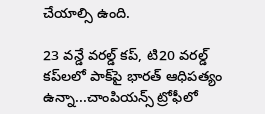చేయాల్సి ఉంది.

23 వన్డే వరల్డ్‌ కప్, టి20 వరల్డ్‌ కప్‌లలో పాక్‌పై భారత్‌ ఆధిపత్యం ఉన్నా...చాంపియన్స్‌ ట్రోఫీలో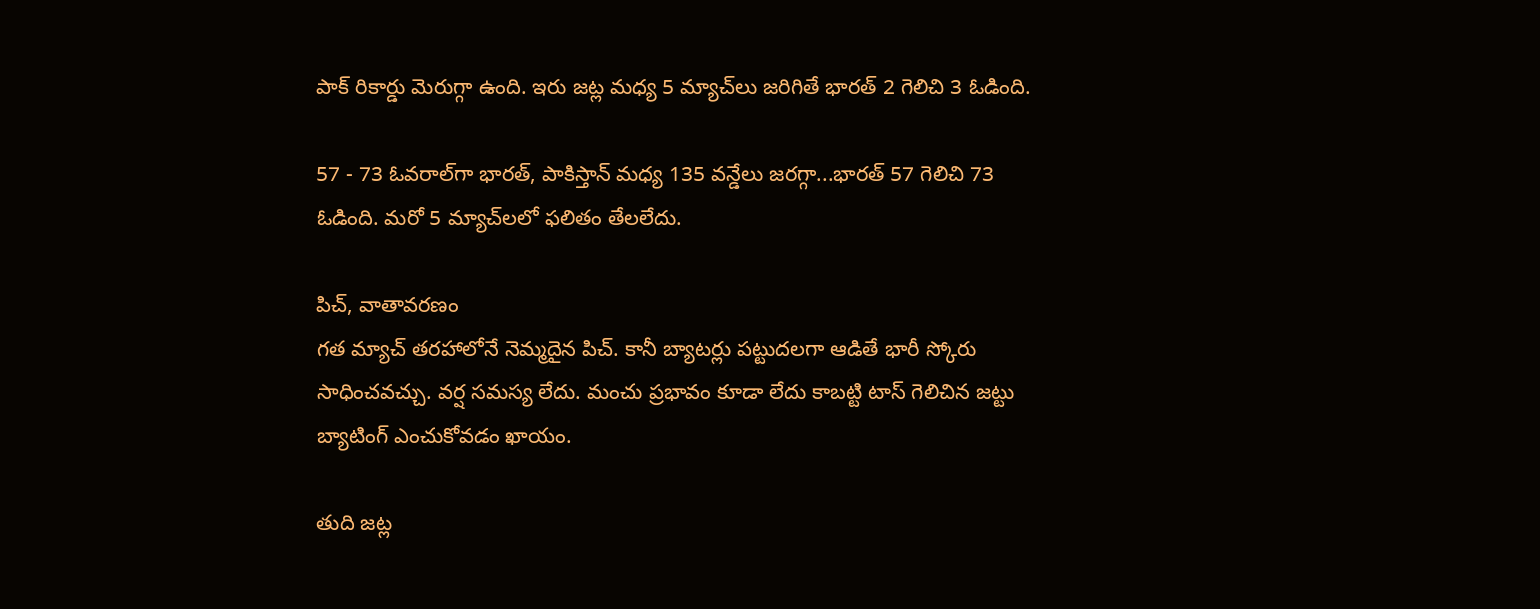పాక్‌ రికార్డు మెరుగ్గా ఉంది. ఇరు జట్ల మధ్య 5 మ్యాచ్‌లు జరిగితే భారత్‌ 2 గెలిచి 3 ఓడింది.

57 - 73 ఓవరాల్‌గా భారత్, పాకిస్తాన్‌ మధ్య 135 వన్డేలు జరగ్గా...భారత్‌ 57 గెలిచి 73 ఓడింది. మరో 5 మ్యాచ్‌లలో ఫలితం తేలలేదు.

పిచ్, వాతావరణం
గత మ్యాచ్‌ తరహాలోనే నెమ్మదైన పిచ్‌. కానీ బ్యాటర్లు పట్టుదలగా ఆడితే భారీ స్కోరు సాధించవచ్చు. వర్ష సమస్య లేదు. మంచు ప్రభావం కూడా లేదు కాబట్టి టాస్‌ గెలిచిన జట్టు బ్యాటింగ్‌ ఎంచుకోవడం ఖాయం.

తుది జట్ల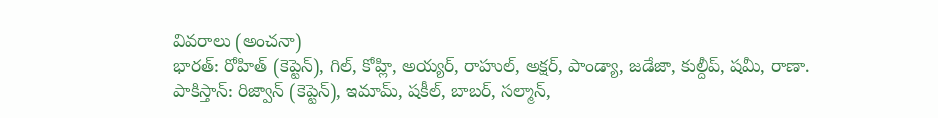వివరాలు (అంచనా)
భారత్‌: రోహిత్‌ (కెప్టెన్‌), గిల్, కోహ్లి, అయ్యర్, రాహుల్, అక్షర్, పాండ్యా, జడేజా, కుల్దీప్, షమీ, రాణా.
పాకిస్తాన్‌: రిజ్వాన్‌ (కెప్టెన్‌), ఇమామ్, షకీల్, బాబర్, సల్మాన్,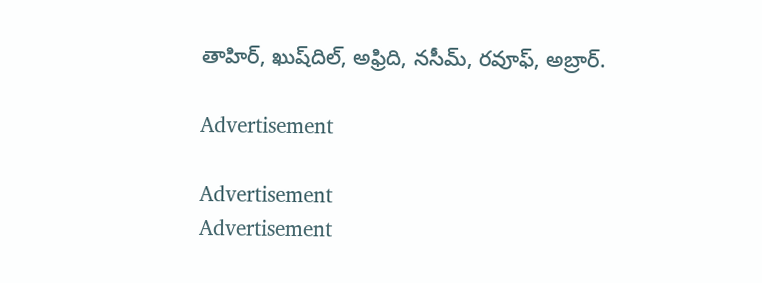తాహిర్, ఖుష్‌దిల్, అఫ్రిది, నసీమ్, రవూఫ్, అబ్రార్‌.

Advertisement

Advertisement
Advertisement